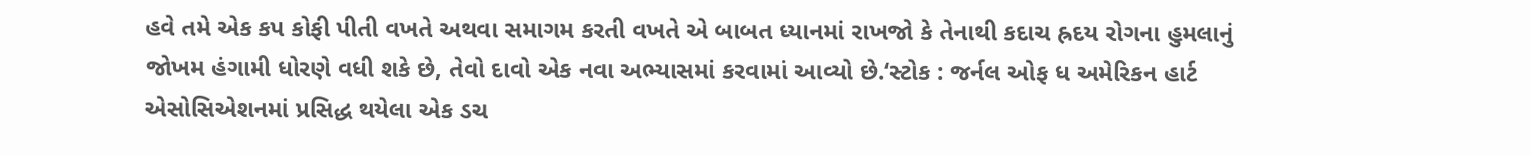હવે તમે એક કપ કોફી પીતી વખતે અથવા સમાગમ કરતી વખતે એ બાબત ધ્યાનમાં રાખજો કે તેનાથી કદાચ હ્રદય રોગના હુમલાનું જોખમ હંગામી ધોરણે વધી શકે છે, તેવો દાવો એક નવા અભ્યાસમાં કરવામાં આવ્યો છે.‘સ્ટોક : જર્નલ ઓફ ધ અમેરિકન હાર્ટ એસોસિએશનમાં પ્રસિદ્ધ થયેલા એક ડચ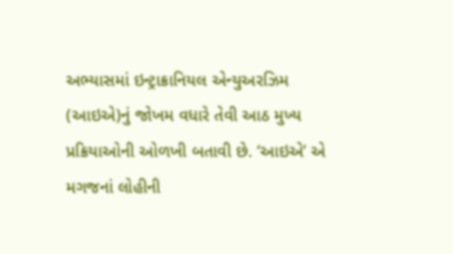અભ્યાસમાં ઇન્ટ્રાક્રાનિયલ એન્યુઅરઝિમ (આઇએ)નું જોખમ વધારે તેવી આઠ મુખ્ય પ્રક્રિયાઓની ઓળખી બતાવી છે. ‘આઇએ’ એ મગજનાં લોહીની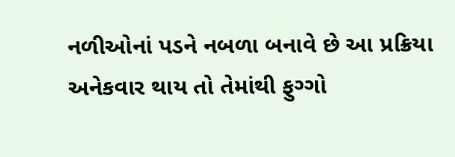નળીઓનાં પડને નબળા બનાવે છે આ પ્રક્રિયા અનેકવાર થાય તો તેમાંથી ફુગ્ગો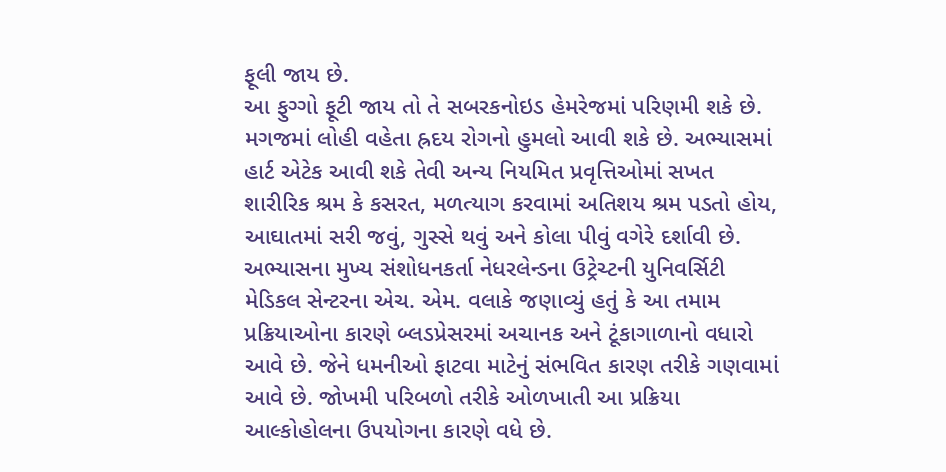ફૂલી જાય છે.
આ ફુગ્ગો ફૂટી જાય તો તે સબરકનોઇડ હેમરેજમાં પરિણમી શકે છે. મગજમાં લોહી વહેતા હ્રદય રોગનો હુમલો આવી શકે છે. અભ્યાસમાં હાર્ટ એટેક આવી શકે તેવી અન્ય નિયમિત પ્રવૃત્તિઓમાં સખત શારીરિક શ્રમ કે કસરત, મળત્યાગ કરવામાં અતિશય શ્રમ પડતો હોય, આઘાતમાં સરી જવું, ગુસ્સે થવું અને કોલા પીવું વગેરે દર્શાવી છે.
અભ્યાસના મુખ્ય સંશોધનકર્તા નેધરલેન્ડના ઉટ્રેચ્ટની યુનિવર્સિટી મેડિકલ સેન્ટરના એચ. એમ. વલાકે જણાવ્યું હતું કે આ તમામ પ્રક્રિયાઓના કારણે બ્લડપ્રેસરમાં અચાનક અને ટૂંકાગાળાનો વધારો આવે છે. જેને ધમનીઓ ફાટવા માટેનું સંભવિત કારણ તરીકે ગણવામાં આવે છે. જોખમી પરિબળો તરીકે ઓળખાતી આ પ્રક્રિયા આલ્કોહોલના ઉપયોગના કારણે વધે છે.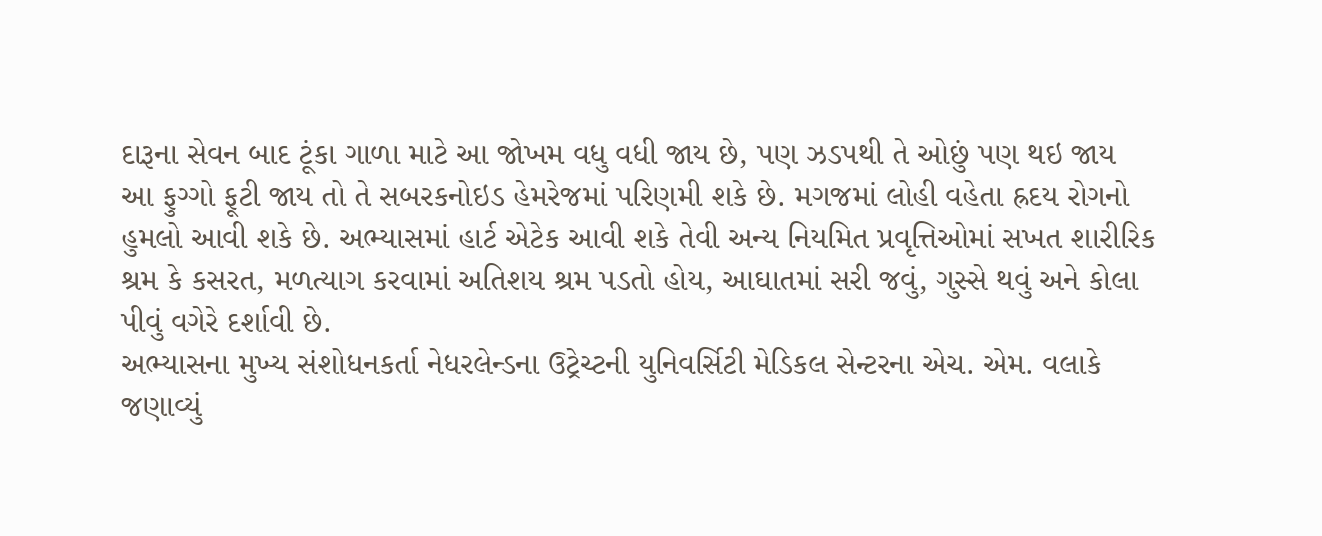દારૂના સેવન બાદ ટૂંકા ગાળા માટે આ જોખમ વધુ વધી જાય છે, પણ ઝડપથી તે ઓછું પણ થઇ જાય
આ ફુગ્ગો ફૂટી જાય તો તે સબરકનોઇડ હેમરેજમાં પરિણમી શકે છે. મગજમાં લોહી વહેતા હ્રદય રોગનો હુમલો આવી શકે છે. અભ્યાસમાં હાર્ટ એટેક આવી શકે તેવી અન્ય નિયમિત પ્રવૃત્તિઓમાં સખત શારીરિક શ્રમ કે કસરત, મળત્યાગ કરવામાં અતિશય શ્રમ પડતો હોય, આઘાતમાં સરી જવું, ગુસ્સે થવું અને કોલા પીવું વગેરે દર્શાવી છે.
અભ્યાસના મુખ્ય સંશોધનકર્તા નેધરલેન્ડના ઉટ્રેચ્ટની યુનિવર્સિટી મેડિકલ સેન્ટરના એચ. એમ. વલાકે જણાવ્યું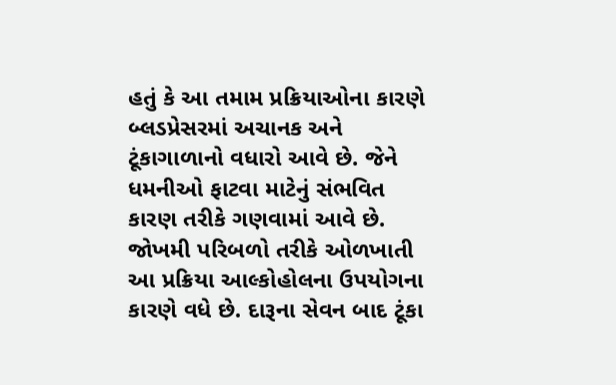હતું કે આ તમામ પ્રક્રિયાઓના કારણે બ્લડપ્રેસરમાં અચાનક અને ટૂંકાગાળાનો વધારો આવે છે. જેને ધમનીઓ ફાટવા માટેનું સંભવિત કારણ તરીકે ગણવામાં આવે છે. જોખમી પરિબળો તરીકે ઓળખાતી આ પ્રક્રિયા આલ્કોહોલના ઉપયોગના કારણે વધે છે. દારૂના સેવન બાદ ટૂંકા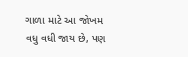ગાળા માટે આ જોખમ વધુ વધી જાય છે, પણ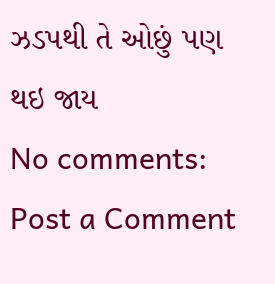ઝડપથી તે ઓછું પણ થઇ જાય
No comments:
Post a Comment